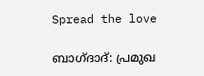Spread the love

ബാഗ്ദാദ്: പ്രമുഖ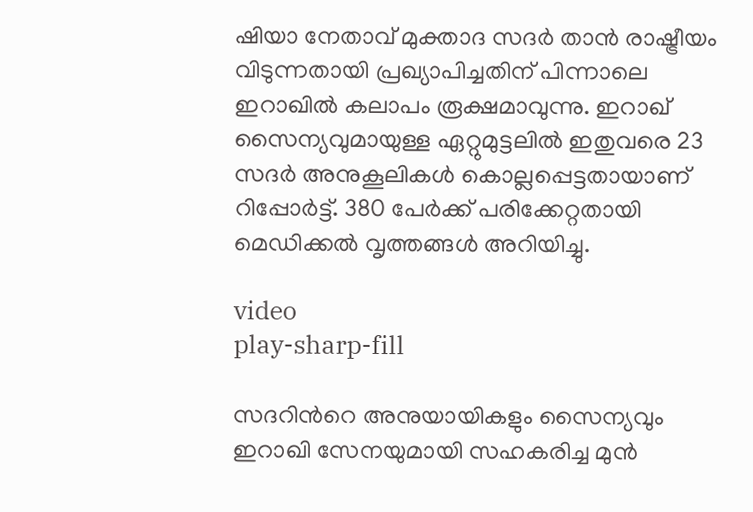ഷിയാ നേതാവ് മുക്താദ സദർ താൻ രാഷ്ട്രീയം വിടുന്നതായി പ്രഖ്യാപിച്ചതിന് പിന്നാലെ ഇറാഖിൽ കലാപം രൂക്ഷമാവുന്നു. ഇറാഖ് സൈന്യവുമായുള്ള ഏറ്റുമുട്ടലിൽ ഇതുവരെ 23 സദർ അനുകൂലികൾ കൊല്ലപ്പെട്ടതായാണ് റിപ്പോർട്ട്. 380 പേർക്ക് പരിക്കേറ്റതായി മെഡിക്കൽ വൃത്തങ്ങൾ അറിയിച്ചു.

video
play-sharp-fill

സദറിന്‍റെ അനുയായികളും സൈന്യവും ഇറാഖി സേനയുമായി സഹകരിച്ച മുൻ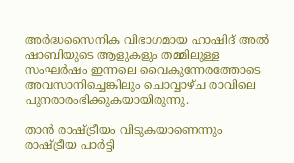അർദ്ധസൈനിക വിഭാഗമായ ഹാഷിദ് അൽ ഷാബിയുടെ ആളുകളും തമ്മിലുള്ള സംഘർഷം ഇന്നലെ വൈകുന്നേരത്തോടെ അവസാനിച്ചെങ്കിലും ചൊവ്വാഴ്ച രാവിലെ പുനരാരംഭിക്കുകയായിരുന്നു.

താൻ രാഷ്ട്രീയം വിടുകയാണെന്നും രാഷ്ട്രീയ പാർട്ടി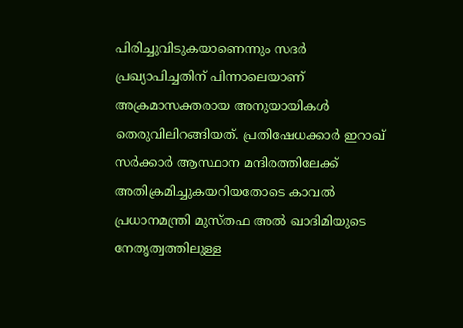പിരിച്ചുവിടുകയാണെന്നും സദർ പ്രഖ്യാപിച്ചതിന് പിന്നാലെയാണ് അക്രമാസക്തരായ അനുയായികൾ തെരുവിലിറങ്ങിയത്. പ്രതിഷേധക്കാർ ഇറാഖ് സർക്കാർ ആസ്ഥാന മന്ദിരത്തിലേക്ക് അതിക്രമിച്ചുകയറിയതോടെ കാവൽ പ്രധാനമന്ത്രി മുസ്തഫ അൽ ഖാദിമിയുടെ നേതൃത്വത്തിലുള്ള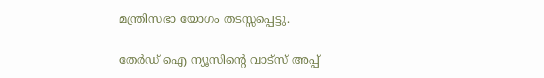മന്ത്രിസഭാ യോഗം തടസ്സപ്പെട്ടു.

തേർഡ് ഐ ന്യൂസിന്റെ വാട്സ് അപ്പ്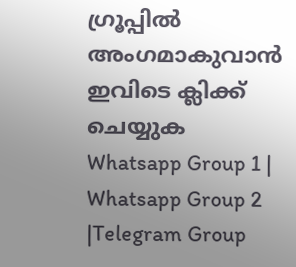ഗ്രൂപ്പിൽ അംഗമാകുവാൻ ഇവിടെ ക്ലിക്ക് ചെയ്യുക
Whatsapp Group 1 | Whatsapp Group 2 |Telegram Group